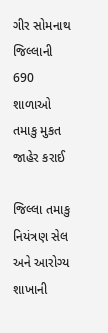ગીર સોમનાથ જિલ્લાની 690 શાળાઓ તમાકુ મુકત જાહેર કરાઈ

જિલ્લા તમાકુ નિયંત્રણ સેલ અને આરોગ્ય શાખાની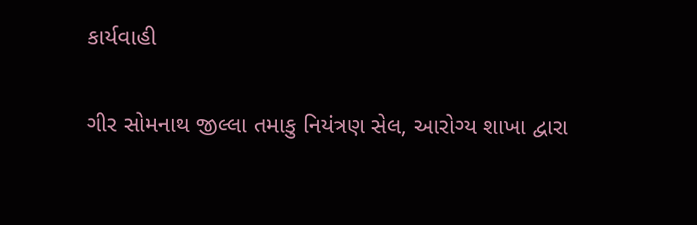કાર્યવાહી

ગીર સોમનાથ જીલ્લા તમાકુ નિયંત્રણ સેલ, આરોગ્ય શાખા દ્વારા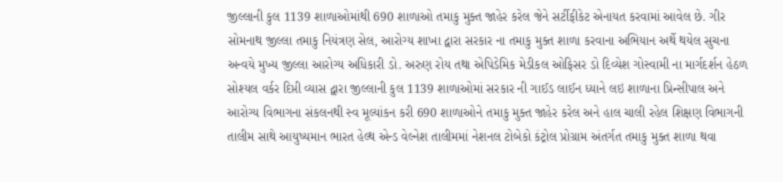જીલ્લાની કુલ 1139 શાળાઓમાંથી 690 શાળાઓ તમાકુ મુક્ત જાહેર કરેલ જેને સર્ટીફીકેટ એનાયત કરવામાં આવેલ છે. ગીર સોમનાથ જીલ્લા તમાકુ નિયંત્રણ સેલ, આરોગ્ય શાખા દ્વારા સરકાર ના તમાકુ મુક્ત શાળા કરવાના અભિયાન અર્થે થયેલ સુચના અન્વયે મુખ્ય જીલ્લા આરોગ્ય અધિકારી ડો. અરુણ રોય તથા એપિડેમિક મેડીકલ ઓફિસર ડો દિવ્યેશ ગોસ્વામી ના માર્ગદર્શન હેઠળ સોશ્યલ વર્કર દિપ્તી વ્યાસ દ્વારા જીલ્લાની કુલ 1139 શાળાઓમાં સરકાર ની ગાઈડ લાઈન ધ્યાને લઇ શાળાના પ્રિન્સીપાલ અને આરોગ્ય વિભાગના સંકલનથી સ્વ મૂલ્યાંકન કરી 690 શાળાઓને તમાકુ મુક્ત જાહેર કરેલ અને હાલ ચાલી રહેલ શિક્ષણ વિભાગની તાલીમ સાથે આયુષ્યમાન ભારત હેલ્થ એન્ડ વેલ્નેશ તાલીમમાં નેશનલ ટોબેકો કંટ્રોલ પ્રોગ્રામ અંતર્ગત તમાકુ મુક્ત શાળા થવા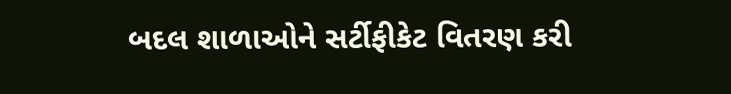બદલ શાળાઓને સર્ટીફીકેટ વિતરણ કરી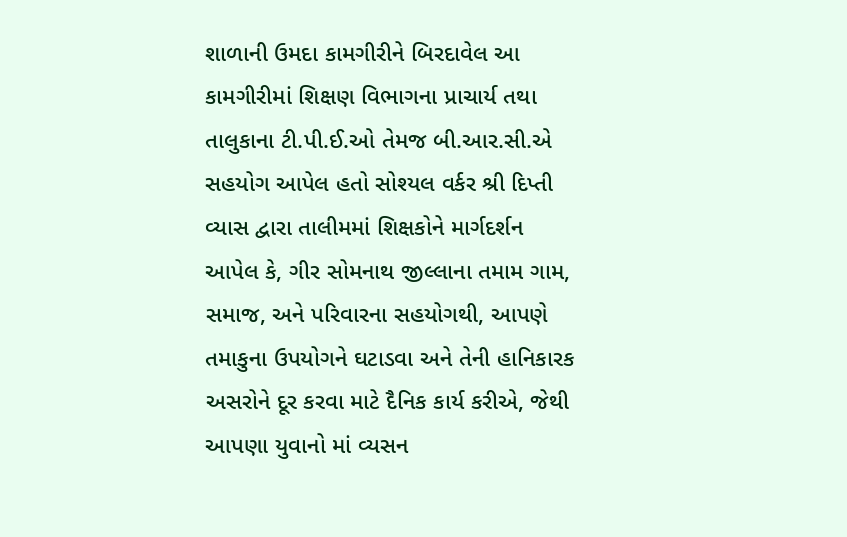શાળાની ઉમદા કામગીરીને બિરદાવેલ આ કામગીરીમાં શિક્ષણ વિભાગના પ્રાચાર્ય તથા તાલુકાના ટી.પી.ઈ.ઓ તેમજ બી.આર.સી.એ સહયોગ આપેલ હતો સોશ્યલ વર્કર શ્રી દિપ્તી વ્યાસ દ્વારા તાલીમમાં શિક્ષકોને માર્ગદર્શન આપેલ કે, ગીર સોમનાથ જીલ્લાના તમામ ગામ, સમાજ, અને પરિવારના સહયોગથી, આપણે તમાકુના ઉપયોગને ઘટાડવા અને તેની હાનિકારક અસરોને દૂર કરવા માટે દૈનિક કાર્ય કરીએ, જેથી આપણા યુવાનો માં વ્યસન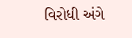વિરોધી અંગે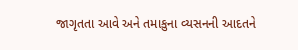જાગૃતતા આવે અને તમાકુના વ્યસનની આદતને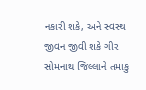નકારી શકે, અને સ્વસ્થ જીવન જીવી શકે ગીર સોમનાથ જિલ્લાને તમાકુ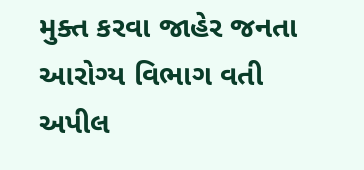મુક્ત કરવા જાહેર જનતા આરોગ્ય વિભાગ વતી અપીલ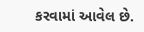કરવામાં આવેલ છે.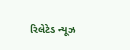રિલેટેડ ન્યૂઝ